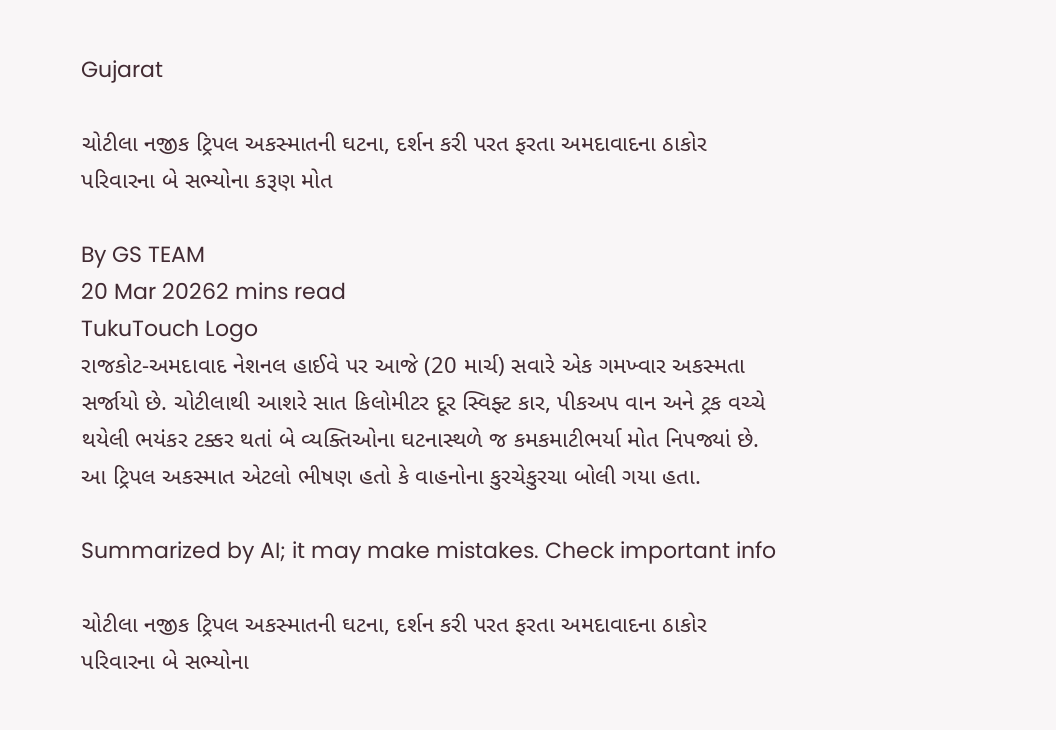Gujarat

ચોટીલા નજીક ટ્રિપલ અકસ્માતની ઘટના, દર્શન કરી પરત ફરતા અમદાવાદના ઠાકોર પરિવારના બે સભ્યોના કરૂણ મોત

By GS TEAM
20 Mar 20262 mins read
TukuTouch Logo
રાજકોટ-અમદાવાદ નેશનલ હાઈવે પર આજે (20 માર્ચ) સવારે એક ગમખ્વાર અકસ્મતા સર્જાયો છે. ચોટીલાથી આશરે સાત કિલોમીટર દૂર સ્વિફ્ટ કાર, પીકઅપ વાન અને ટ્રક વચ્ચે થયેલી ભયંકર ટક્કર થતાં બે વ્યક્તિઓના ઘટનાસ્થળે જ કમકમાટીભર્યા મોત નિપજ્યાં છે. આ ટ્રિપલ અકસ્માત એટલો ભીષણ હતો કે વાહનોના કુરચેકુરચા બોલી ગયા હતા.

Summarized by AI; it may make mistakes. Check important info

ચોટીલા નજીક ટ્રિપલ અકસ્માતની ઘટના, દર્શન કરી પરત ફરતા અમદાવાદના ઠાકોર પરિવારના બે સભ્યોના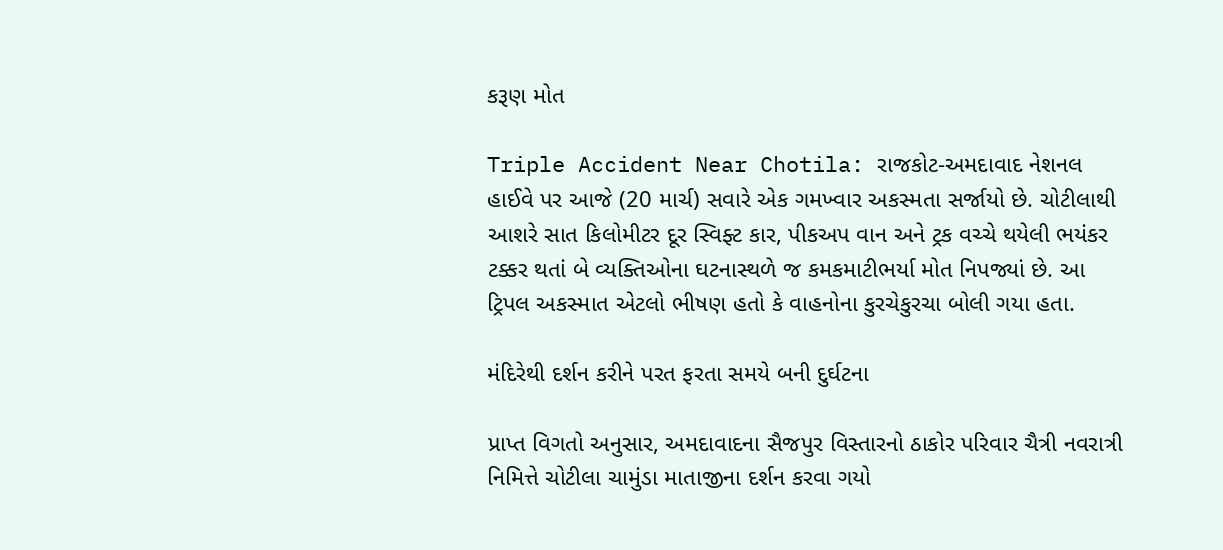કરૂણ મોત

Triple Accident Near Chotila: રાજકોટ-અમદાવાદ નેશનલ હાઈવે પર આજે (20 માર્ચ) સવારે એક ગમખ્વાર અકસ્મતા સર્જાયો છે. ચોટીલાથી આશરે સાત કિલોમીટર દૂર સ્વિફ્ટ કાર, પીકઅપ વાન અને ટ્રક વચ્ચે થયેલી ભયંકર ટક્કર થતાં બે વ્યક્તિઓના ઘટનાસ્થળે જ કમકમાટીભર્યા મોત નિપજ્યાં છે. આ ટ્રિપલ અકસ્માત એટલો ભીષણ હતો કે વાહનોના કુરચેકુરચા બોલી ગયા હતા.

મંદિરેથી દર્શન કરીને પરત ફરતા સમયે બની દુર્ઘટના

પ્રાપ્ત વિગતો અનુસાર, અમદાવાદના સૈજપુર વિસ્તારનો ઠાકોર પરિવાર ચૈત્રી નવરાત્રી નિમિત્તે ચોટીલા ચામુંડા માતાજીના દર્શન કરવા ગયો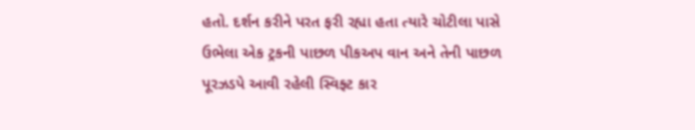હતો. દર્શન કરીને પરત ફરી રહ્યા હતા ત્યારે ચોટીલા પાસે ઉભેલા એક ટ્રકની પાછળ પીકઅપ વાન અને તેની પાછળ પૂરઝડપે આવી રહેલી સ્વિફ્ટ કાર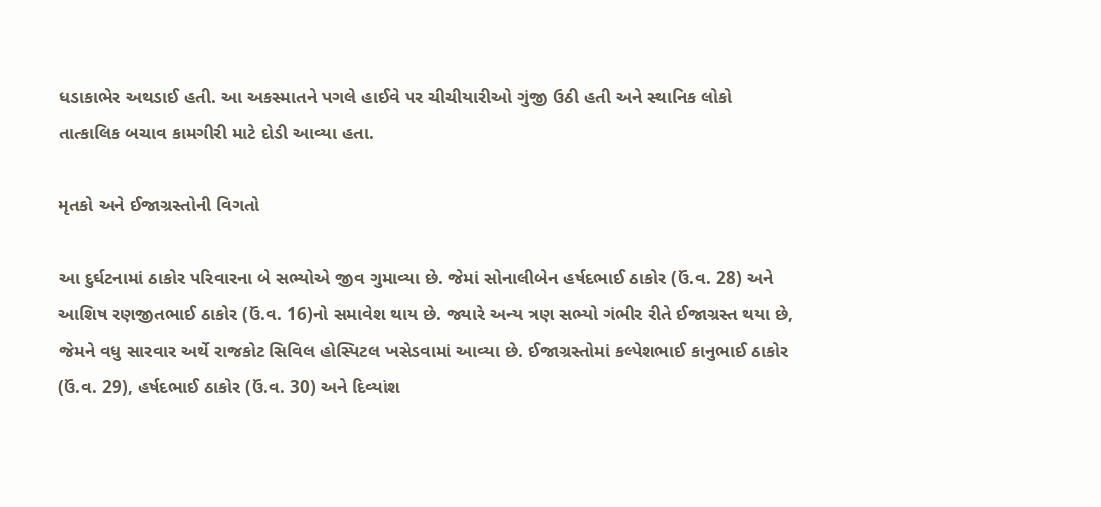ધડાકાભેર અથડાઈ હતી. આ અકસ્માતને પગલે હાઈવે પર ચીચીયારીઓ ગુંજી ઉઠી હતી અને સ્થાનિક લોકો તાત્કાલિક બચાવ કામગીરી માટે દોડી આવ્યા હતા.

મૃતકો અને ઈજાગ્રસ્તોની વિગતો

આ દુર્ઘટનામાં ઠાકોર પરિવારના બે સભ્યોએ જીવ ગુમાવ્યા છે. જેમાં સોનાલીબેન હર્ષદભાઈ ઠાકોર (ઉં.વ. 28) અને આશિષ રણજીતભાઈ ઠાકોર (ઉં.વ. 16)નો સમાવેશ થાય છે. જ્યારે અન્ય ત્રણ સભ્યો ગંભીર રીતે ઈજાગ્રસ્ત થયા છે, જેમને વધુ સારવાર અર્થે રાજકોટ સિવિલ હોસ્પિટલ ખસેડવામાં આવ્યા છે. ઈજાગ્રસ્તોમાં કલ્પેશભાઈ કાનુભાઈ ઠાકોર (ઉં.વ. 29), હર્ષદભાઈ ઠાકોર (ઉં.વ. 30) અને દિવ્યાંશ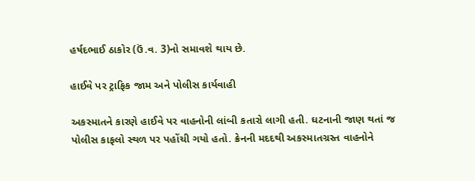હર્ષદભાઈ ઠાકોર (ઉં.વ. 3)નો સમાવશે થાય છે.

હાઈવે પર ટ્રાફિક જામ અને પોલીસ કાર્યવાહી

અકસ્માતને કારણે હાઈવે પર વાહનોની લાંબી કતારો લાગી હતી. ઘટનાની જાણ થતાં જ પોલીસ કાફલો સ્થળ પર પહોંચી ગયો હતો. ક્રેનની મદદથી અકસ્માતગ્રસ્ત વાહનોને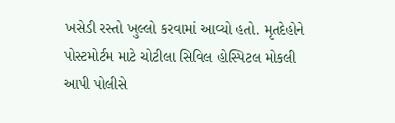ખસેડી રસ્તો ખુલ્લો કરવામાં આવ્યો હતો. મૃતદેહોને પોસ્ટમોર્ટમ માટે ચોટીલા સિવિલ હોસ્પિટલ મોકલી આપી પોલીસે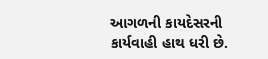આગળની કાયદેસરની કાર્યવાહી હાથ ધરી છે.